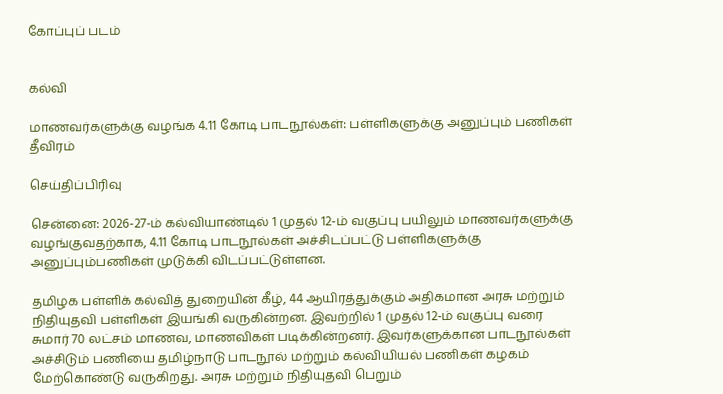கோப்புப் படம்


கல்வி

மாணவர்களுக்கு வழங்க 4.11 கோடி பாடநூல்கள்: பள்ளிகளுக்கு அனுப்பும் பணிகள் தீவிரம்

செய்திப்பிரிவு

சென்னை: 2026-27-ம் கல்வியாண்டில் 1 முதல் 12-ம் வகுப்பு பயிலும் மாணவர்களுக்கு வழங்குவதற்காக, 4.11 கோடி பாடநூல்கள் அச்சிடப்பட்டு பள்ளிகளுக்கு அனுப்பும்பணிகள் முடுக்கி விடப்பட்டுள்ளன.

தமிழக பள்ளிக் கல்வித் துறையின் கீழ், 44 ஆயிரத்துக்கும் அதிகமான அரசு மற்றும் நிதியுதவி பள்ளிகள் இயங்கி வருகின்றன. இவற்றில் 1 முதல் 12-ம் வகுப்பு வரை சுமார் 70 லட்சம் மாணவ, மாணவிகள் படிக்கின்றனர். இவர்களுக்கான பாடநூல்கள் அச்சிடும் பணியை தமிழ்நாடு பாடநூல் மற்றும் கல்வியியல் பணிகள் கழகம் மேற்கொண்டு வருகிறது. அரசு மற்றும் நிதியுதவி பெறும்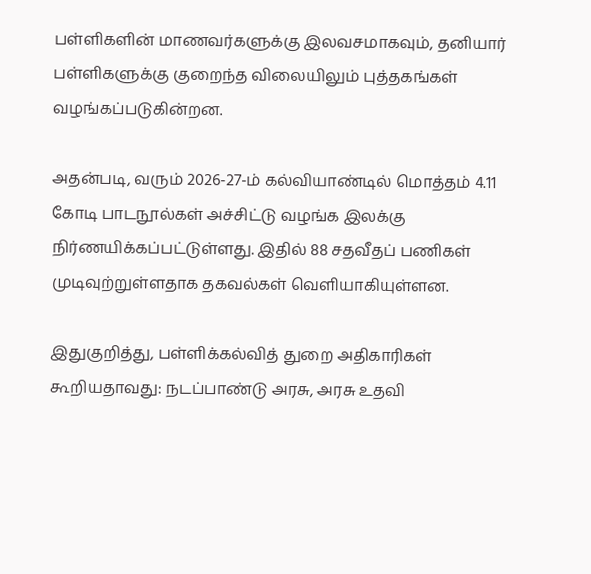பள்ளிகளின் மாணவர்களுக்கு இலவசமாகவும், தனியார் பள்ளிகளுக்கு குறைந்த விலையிலும் புத்தகங்கள் வழங்கப்படுகின்றன.

அதன்படி, வரும் 2026-27-ம் கல்வியாண்டில் மொத்தம் 4.11 கோடி பாடநூல்கள் அச்சிட்டு வழங்க இலக்கு நிர்ணயிக்கப்பட்டுள்ளது. இதில் 88 சதவீதப் பணிகள் முடிவுற்றுள்ளதாக தகவல்கள் வெளியாகியுள்ளன.

இதுகுறித்து, பள்ளிக்கல்வித் துறை அதிகாரிகள் கூறியதாவது: நடப்பாண்டு அரசு, அரசு உதவி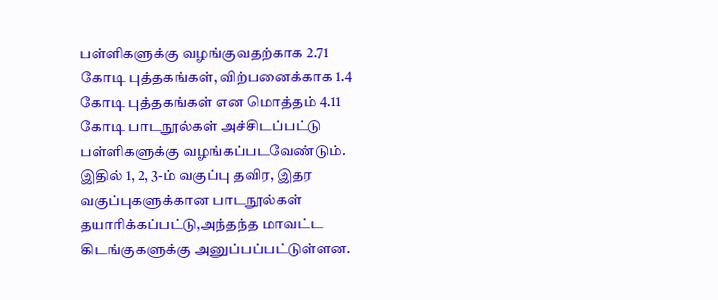பள்ளிகளுக்கு வழங்குவதற்காக 2.71 கோடி புத்தகங்கள், விற்பனைக்காக 1.4 கோடி புத்தகங்கள் என மொத்தம் 4.11 கோடி பாடநூல்கள் அச்சிடப்பட்டு பள்ளிகளுக்கு வழங்கப்படவேண்டும். இதில் 1, 2, 3-ம் வகுப்பு தவிர, இதர வகுப்புகளுக்கான பாடநூல்கள் தயாரிக்கப்பட்டு,அந்தந்த மாவட்ட கிடங்குகளுக்கு அனுப்பப்பட்டுள்ளன.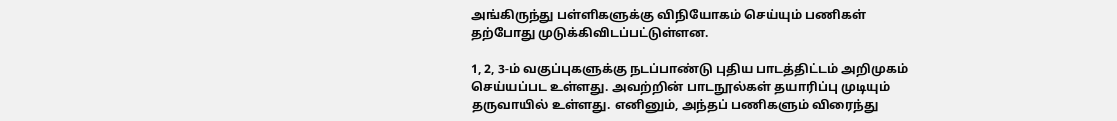அங்கிருந்து பள்ளிகளுக்கு விநியோகம் செய்யும் பணிகள் தற்போது முடுக்கிவிடப்பட்டுள்ளன.

1, 2, 3-ம் வகுப்புகளுக்கு நடப்பாண்டு புதிய பாடத்திட்டம் அறிமுகம் செய்யப்பட உள்ளது. அவற்றின் பாடநூல்கள் தயாரிப்பு முடியும் தருவாயில் உள்ளது. எனினும், அந்தப் பணிகளும் விரைந்து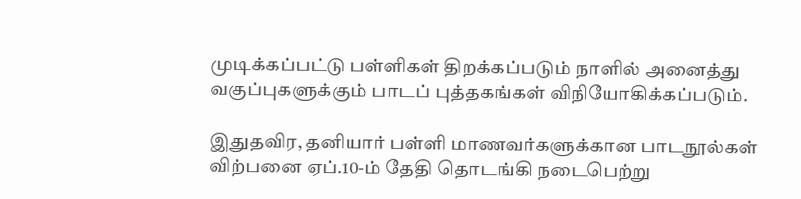முடிக்கப்பட்டு பள்ளிகள் திறக்கப்படும் நாளில் அனைத்து வகுப்புகளுக்கும் பாடப் புத்தகங்கள் விநியோகிக்கப்படும்.

இதுதவிர, தனியார் பள்ளி மாணவர்களுக்கான பாடநூல்கள் விற்பனை ஏப்.10-ம் தேதி தொடங்கி நடைபெற்று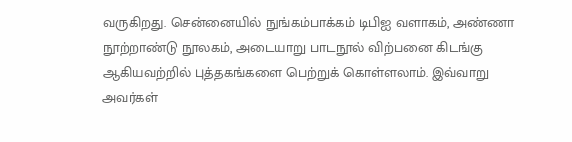வருகிறது. சென்னையில் நுங்கம்பாக்கம் டிபிஐ வளாகம், அண்ணா நூற்றாண்டு நூலகம், அடையாறு பாடநூல் விற்பனை கிடங்கு ஆகியவற்றில் புத்தகங்களை பெற்றுக் கொள்ளலாம். இவ்வாறு அவர்கள்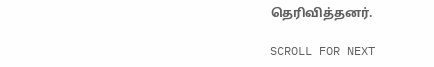தெரிவித்தனர்.

SCROLL FOR NEXT